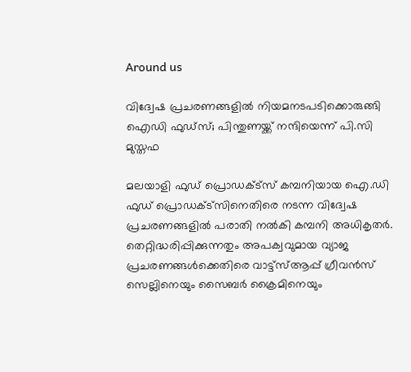Around us

വിദ്വേഷ പ്രചരണങ്ങളില്‍ നിയമനടപടിക്കൊരുങ്ങി ഐഡി ഫുഡ്‌സ്; പിന്തുണയ്ക്ക് നന്ദിയെന്ന് പി.സി മുസ്തഫ

മലയാളി ഫുഡ് പ്രൊഡക്ട്‌സ് കമ്പനിയായ ഐ.ഡി ഫുഡ് പ്രൊഡക്ട്‌സിനെതിരെ നടന്ന വിദ്വേഷ പ്രചരണങ്ങളില്‍ പരാതി നല്‍കി കമ്പനി അധികൃതര്‍. തെറ്റിദ്ധരിപ്പിക്കുന്നതും അപക്വവുമായ വ്യാജ പ്രചരണങ്ങള്‍ക്കെതിരെ വാട്ട്‌സ്ആപ്പ് ഗ്രീവന്‍സ് സെല്ലിനെയും സൈബര്‍ ക്രൈമിനെയും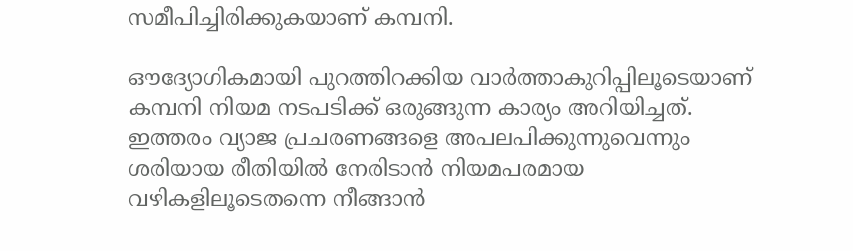സമീപിച്ചിരിക്കുകയാണ് കമ്പനി.

ഔദ്യോഗികമായി പുറത്തിറക്കിയ വാര്‍ത്താകുറിപ്പിലൂടെയാണ് കമ്പനി നിയമ നടപടിക്ക് ഒരുങ്ങുന്ന കാര്യം അറിയിച്ചത്. ഇത്തരം വ്യാജ പ്രചരണങ്ങളെ അപലപിക്കുന്നുവെന്നും ശരിയായ രീതിയില്‍ നേരിടാന്‍ നിയമപരമായ വഴികളിലൂടെതന്നെ നീങ്ങാന്‍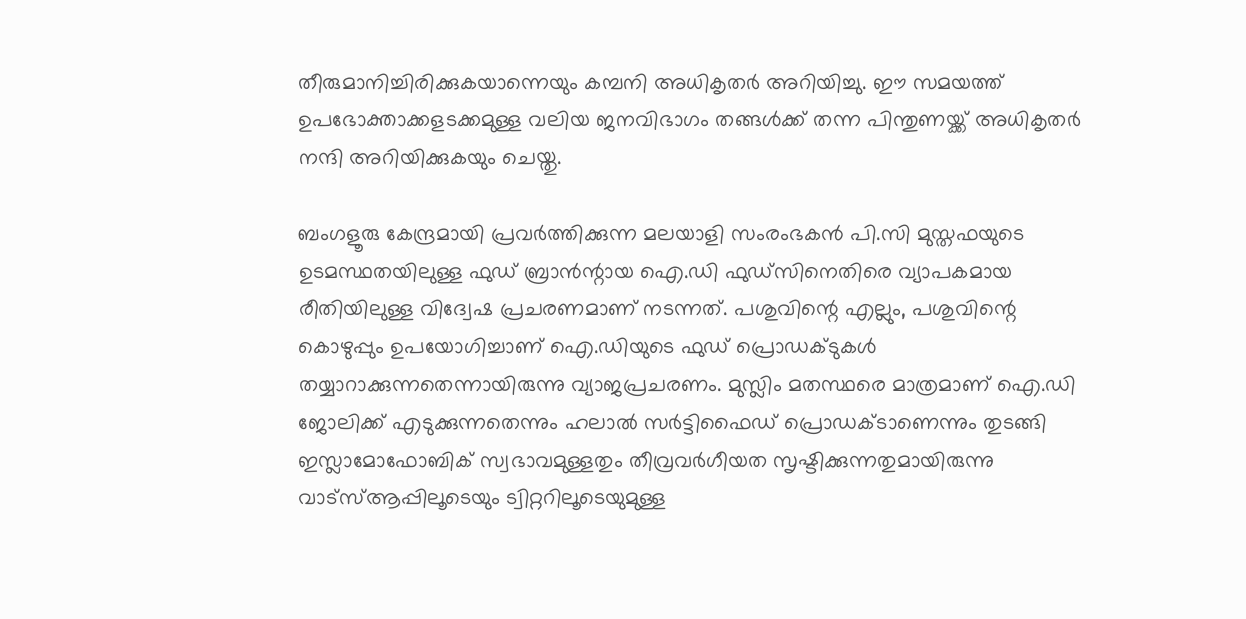തീരുമാനിച്ചിരിക്കുകയാന്നെയും കമ്പനി അധികൃതര്‍ അറിയിച്ചു. ഈ സമയത്ത് ഉപഭോക്താക്കളടക്കമുള്ള വലിയ ജനവിഭാഗം തങ്ങള്‍ക്ക് തന്ന പിന്തുണയ്ക്ക് അധികൃതര്‍ നന്ദി അറിയിക്കുകയും ചെയ്തു.

ബംഗളൂരു കേന്ദ്രമായി പ്രവര്‍ത്തിക്കുന്ന മലയാളി സംരംഭകന്‍ പി.സി മുസ്തഫയുടെ ഉടമസ്ഥതയിലുള്ള ഫുഡ് ബ്രാന്‍ന്റായ ഐ.ഡി ഫുഡ്സിനെതിരെ വ്യാപകമായ രീതിയിലുള്ള വിദ്വേഷ പ്രചരണമാണ് നടന്നത്. പശുവിന്റെ എല്ലും, പശുവിന്റെ കൊഴുപ്പും ഉപയോഗിച്ചാണ് ഐ.ഡിയുടെ ഫുഡ് പ്രൊഡക്ടുകള്‍ തയ്യാറാക്കുന്നതെന്നായിരുന്നു വ്യാജപ്രചരണം. മുസ്ലിം മതസ്ഥരെ മാത്രമാണ് ഐ.ഡി ജോലിക്ക് എടുക്കുന്നതെന്നും ഹലാല്‍ സര്‍ട്ടിഫൈഡ് പ്രൊഡക്ടാണെന്നും തുടങ്ങി ഇസ്ലാമോഫോബിക് സ്വഭാവമുള്ളതും തീവ്രവര്‍ഗീയത സൃഷ്ടിക്കുന്നതുമായിരുന്നു വാട്സ്ആപ്പിലൂടെയും ട്വിറ്ററിലൂടെയുമുള്ള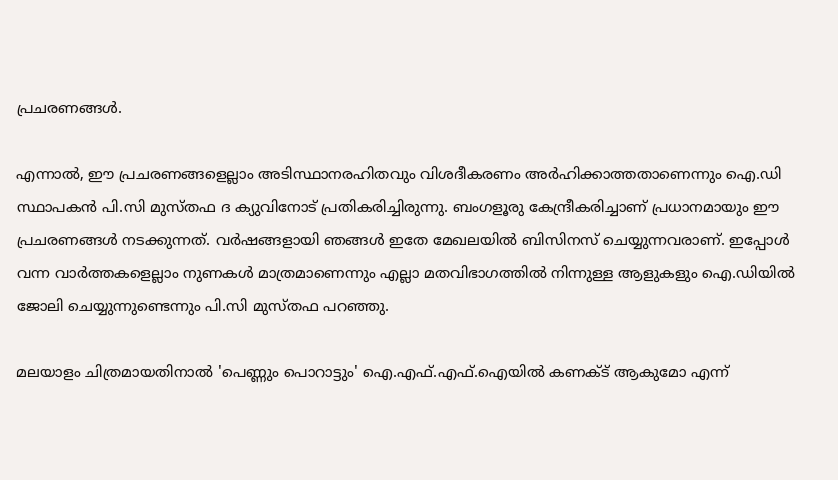പ്രചരണങ്ങള്‍.

എന്നാല്‍, ഈ പ്രചരണങ്ങളെല്ലാം അടിസ്ഥാനരഹിതവും വിശദീകരണം അര്‍ഹിക്കാത്തതാണെന്നും ഐ.ഡി സ്ഥാപകന്‍ പി.സി മുസ്തഫ ദ ക്യുവിനോട് പ്രതികരിച്ചിരുന്നു. ബംഗളൂരു കേന്ദ്രീകരിച്ചാണ് പ്രധാനമായും ഈ പ്രചരണങ്ങള്‍ നടക്കുന്നത്. വര്‍ഷങ്ങളായി ഞങ്ങള്‍ ഇതേ മേഖലയില്‍ ബിസിനസ് ചെയ്യുന്നവരാണ്. ഇപ്പോള്‍ വന്ന വാര്‍ത്തകളെല്ലാം നുണകള്‍ മാത്രമാണെന്നും എല്ലാ മതവിഭാഗത്തില്‍ നിന്നുള്ള ആളുകളും ഐ.ഡിയില്‍ ജോലി ചെയ്യുന്നുണ്ടെന്നും പി.സി മുസ്തഫ പറഞ്ഞു.

മലയാളം ചിത്രമായതിനാൽ 'പെണ്ണും പൊറാട്ടും' ഐ.എഫ്.എഫ്.ഐയിൽ കണക്ട് ആകുമോ എന്ന്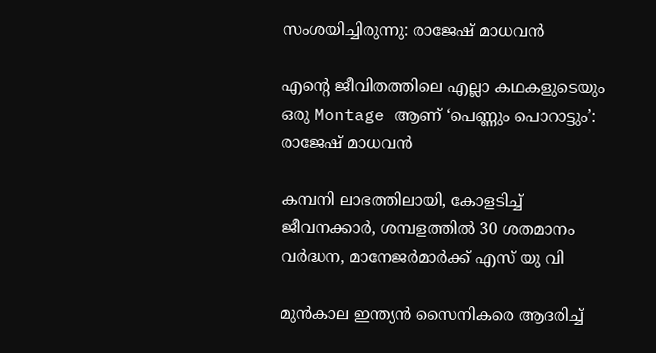സംശയിച്ചിരുന്നു: രാജേഷ് മാധവൻ

എന്റെ ജീവിതത്തിലെ എല്ലാ കഥകളുടെയും ഒരു Montage ആണ് ‘പെണ്ണും പൊറാട്ടും’: രാജേഷ് മാധവൻ

കമ്പനി ലാഭത്തിലായി, കോളടിച്ച് ജീവനക്കാർ, ശമ്പളത്തില്‍ 30 ശതമാനം വർദ്ധന, മാനേജർമാർക്ക് എസ് യു വി

മുൻകാല ഇന്ത്യൻ സൈനികരെ ആദരിച്ച്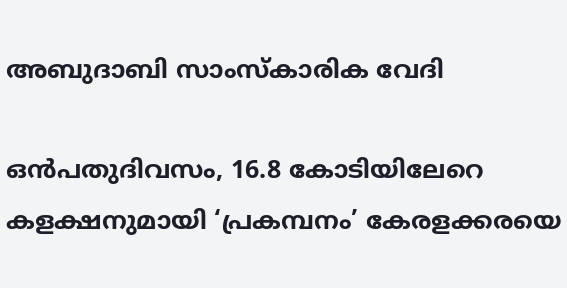അബുദാബി സാംസ്കാരിക വേദി

ഒൻപതുദിവസം, 16.8 കോടിയിലേറെ കളക്ഷനുമായി ‘പ്രകമ്പനം’ കേരളക്കരയെ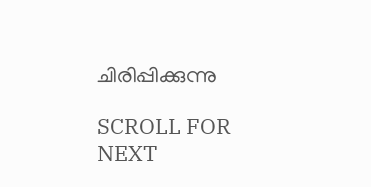ചിരിപ്പിക്കുന്നു

SCROLL FOR NEXT